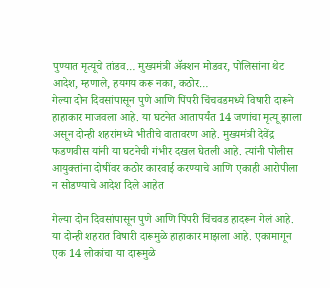पुण्यात मृत्यूचे तांडव… मुख्यमंत्री ॲक्शन मोडवर, पोलिसांना थेट आदेश, म्हणाले, हयगय करू नका, कठोर…
गेल्या दोन दिवसांपासून पुणे आणि पिंपरी चिंचवडमध्ये विषारी दारूने हाहाकार माजवला आहे. या घटनेत आतापर्यंत 14 जणांचा मृत्यू झाला असून दोन्ही शहरांमध्ये भीतीचे वातावरण आहे. मुख्यमंत्री देवेंद्र फडणवीस यांनी या घटनेची गंभीर दखल घेतली आहे. त्यांनी पोलीस आयुक्तांना दोषींवर कठोर कारवाई करण्याचे आणि एकाही आरोपीला न सोडण्याचे आदेश दिले आहेत

गेल्या दोन दिवसांपासून पुणे आणि पिंपरी चिंचवड हादरून गेलं आहे. या दोन्ही शहरात विषारी दारूमुळे हाहाकार माझला आहे. एकामागून एक 14 लोकांचा या दारूमुळे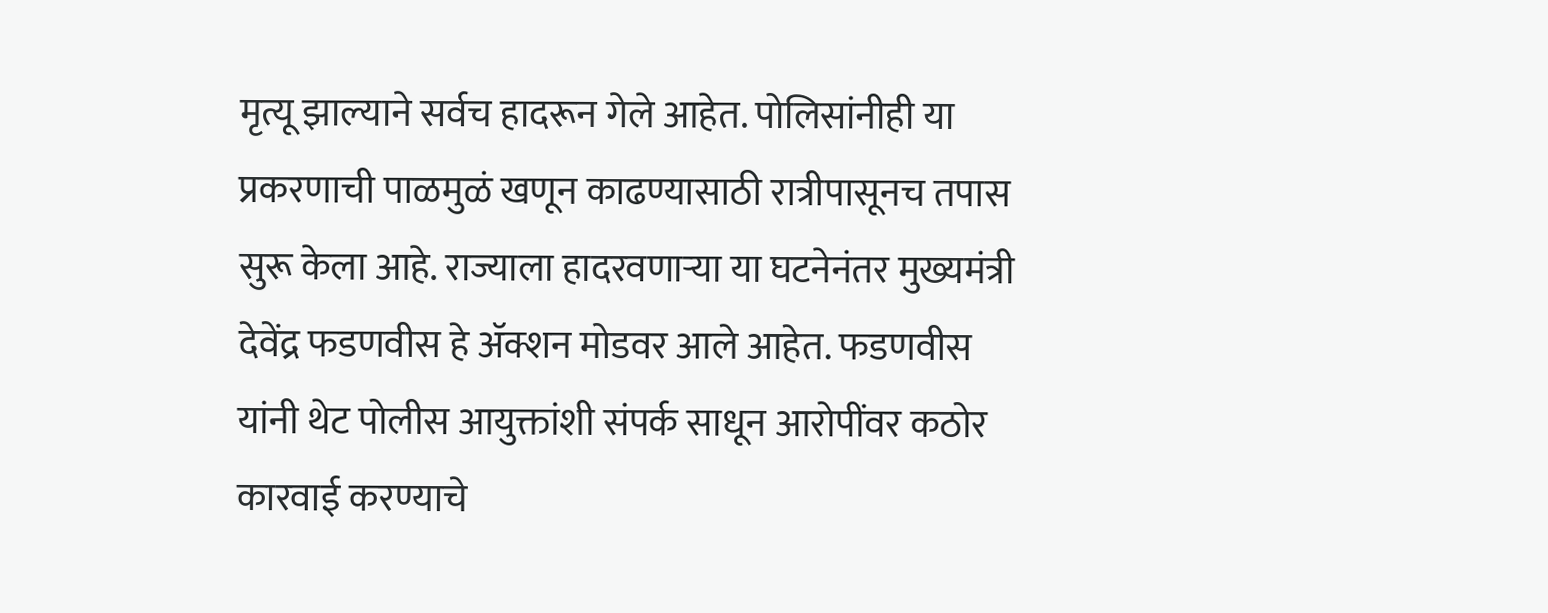मृत्यू झाल्याने सर्वच हादरून गेले आहेत. पोलिसांनीही या प्रकरणाची पाळमुळं खणून काढण्यासाठी रात्रीपासूनच तपास सुरू केला आहे. राज्याला हादरवणाऱ्या या घटनेनंतर मुख्यमंत्री देवेंद्र फडणवीस हे ॲक्शन मोडवर आले आहेत. फडणवीस यांनी थेट पोलीस आयुक्तांशी संपर्क साधून आरोपींवर कठोर कारवाई करण्याचे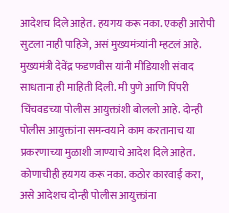आदेशच दिले आहेत. हयगय करू नका. एकही आरोपी सुटला नाही पाहिजे, असं मुख्यमंत्र्यांनी म्हटलं आहे.
मुख्यमंत्री देवेंद्र फडणवीस यांनी मीडियाशी संवाद साधताना ही माहिती दिली. मी पुणे आणि पिंपरी चिंचवडच्या पोलीस आयुक्तांशी बोललो आहे. दोन्ही पोलीस आयुक्तांना समन्वयाने काम करतानाच या प्रकरणाच्या मुळाशी जाण्याचे आदेश दिले आहेत. कोणाचीही हयगय करू नका. कठोर कारवाई करा, असे आदेशच दोन्ही पोलीस आयुक्तांना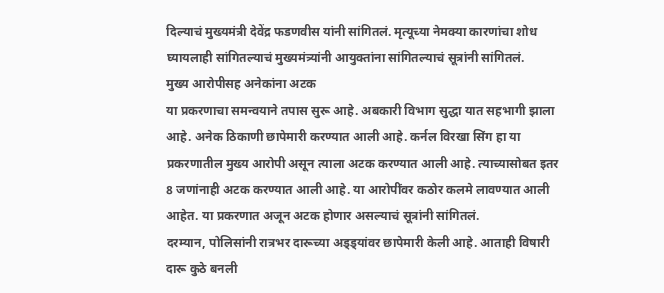दिल्याचं मुख्यमंत्री देवेंद्र फडणवीस यांनी सांगितलं. मृत्यूच्या नेमक्या कारणांचा शोध घ्यायलाही सांगितल्याचं मुख्यमंत्र्यांनी आयुक्तांना सांगितल्याचं सूत्रांनी सांगितलं.
मुख्य आरोपीसह अनेकांना अटक
या प्रकरणाचा समन्वयाने तपास सुरू आहे. अबकारी विभाग सुद्धा यात सहभागी झाला आहे. अनेक ठिकाणी छापेमारी करण्यात आली आहे. कर्नल विरखा सिंग हा या प्रकरणातील मुख्य आरोपी असून त्याला अटक करण्यात आली आहे. त्याच्यासोबत इतर 8 जणांनाही अटक करण्यात आली आहे. या आरोपींवर कठोर कलमे लावण्यात आली आहेत. या प्रकरणात अजून अटक होणार असल्याचं सूत्रांनी सांगितलं.
दरम्यान, पोलिसांनी रात्रभर दारूच्या अड्ड्यांवर छापेमारी केली आहे. आताही विषारी दारू कुठे बनली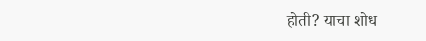होती? याचा शोध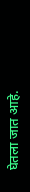घेतला जात आहे.